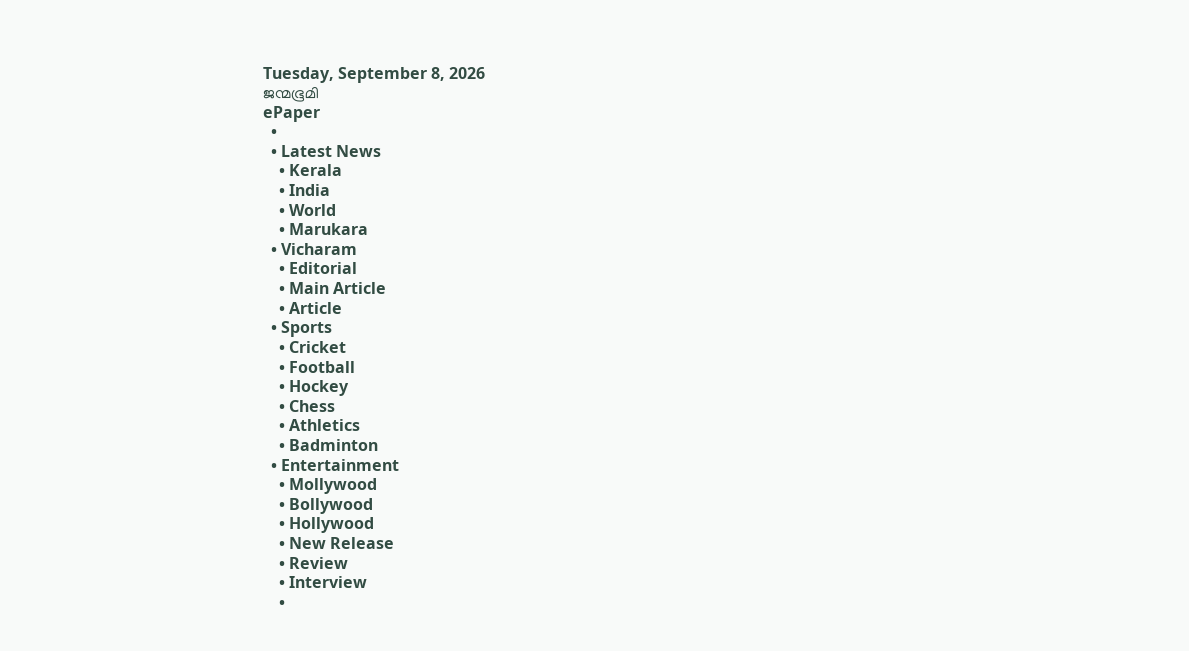Tuesday, September 8, 2026
ജന്മഭൂമി
ePaper
  •
  • Latest News
    • Kerala
    • India
    • World
    • Marukara
  • Vicharam
    • Editorial
    • Main Article
    • Article
  • Sports
    • Cricket
    • Football
    • Hockey
    • Chess
    • Athletics
    • Badminton
  • Entertainment
    • Mollywood
    • Bollywood
    • Hollywood
    • New Release
    • Review
    • Interview
    •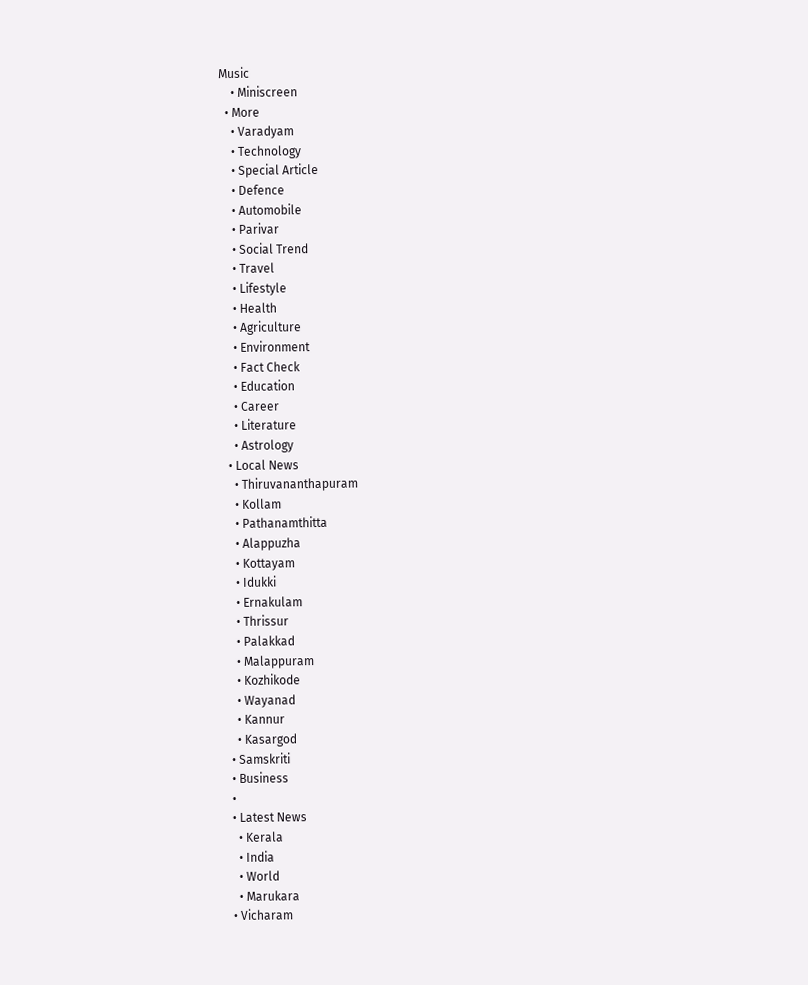Music
    • Miniscreen
  • More
    • Varadyam
    • Technology
    • Special Article
    • Defence
    • Automobile
    • Parivar
    • Social Trend
    • Travel
    • Lifestyle
    • Health
    • Agriculture
    • Environment
    • Fact Check
    • Education
    • Career
    • Literature
    • Astrology
  • Local News
    • Thiruvananthapuram
    • Kollam
    • Pathanamthitta
    • Alappuzha
    • Kottayam
    • Idukki
    • Ernakulam
    • Thrissur
    • Palakkad
    • Malappuram
    • Kozhikode
    • Wayanad
    • Kannur
    • Kasargod
  • Samskriti
  • Business
  •
  • Latest News
    • Kerala
    • India
    • World
    • Marukara
  • Vicharam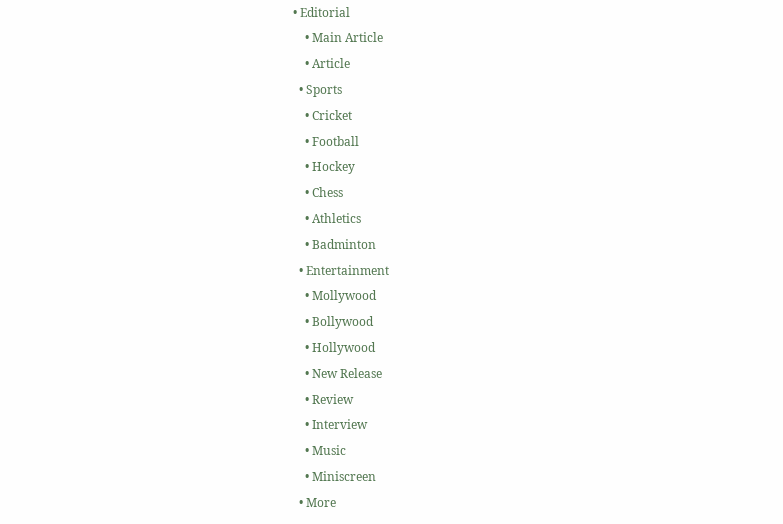• Editorial
    • Main Article
    • Article
  • Sports
    • Cricket
    • Football
    • Hockey
    • Chess
    • Athletics
    • Badminton
  • Entertainment
    • Mollywood
    • Bollywood
    • Hollywood
    • New Release
    • Review
    • Interview
    • Music
    • Miniscreen
  • More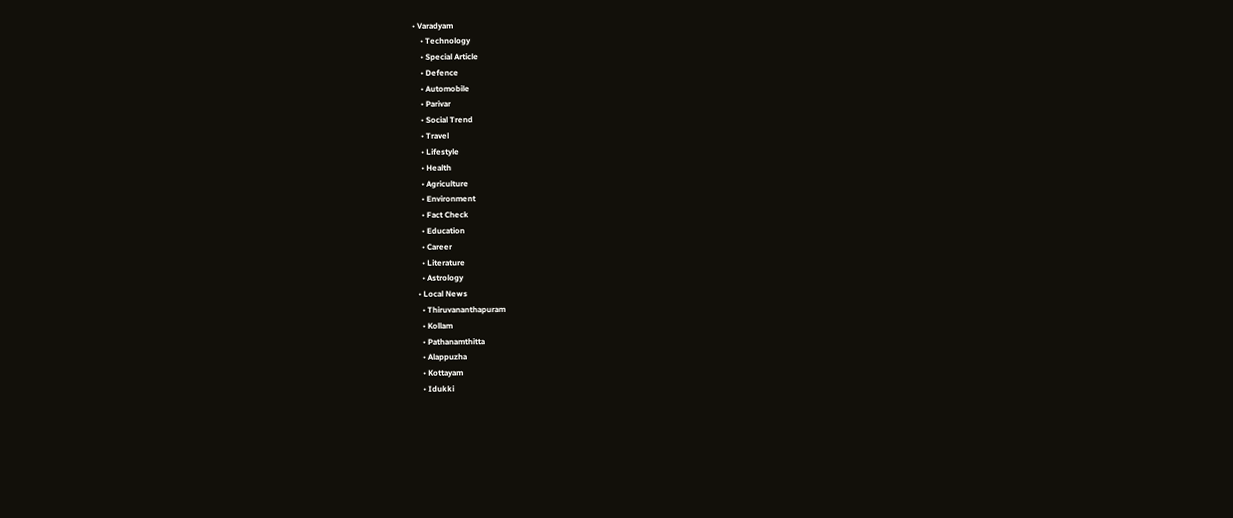• Varadyam
    • Technology
    • Special Article
    • Defence
    • Automobile
    • Parivar
    • Social Trend
    • Travel
    • Lifestyle
    • Health
    • Agriculture
    • Environment
    • Fact Check
    • Education
    • Career
    • Literature
    • Astrology
  • Local News
    • Thiruvananthapuram
    • Kollam
    • Pathanamthitta
    • Alappuzha
    • Kottayam
    • Idukki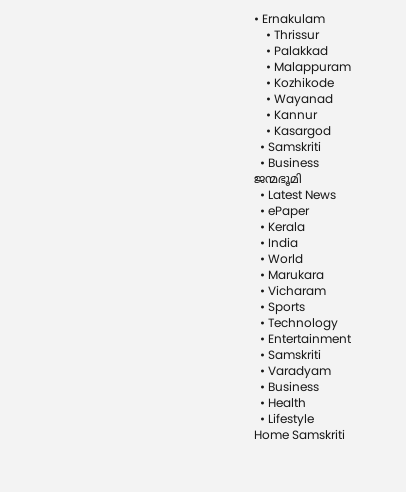• Ernakulam
    • Thrissur
    • Palakkad
    • Malappuram
    • Kozhikode
    • Wayanad
    • Kannur
    • Kasargod
  • Samskriti
  • Business
ജന്മഭൂമി
  • Latest News
  • ePaper
  • Kerala
  • India
  • World
  • Marukara
  • Vicharam
  • Sports
  • Technology
  • Entertainment
  • Samskriti
  • Varadyam
  • Business
  • Health
  • Lifestyle
Home Samskriti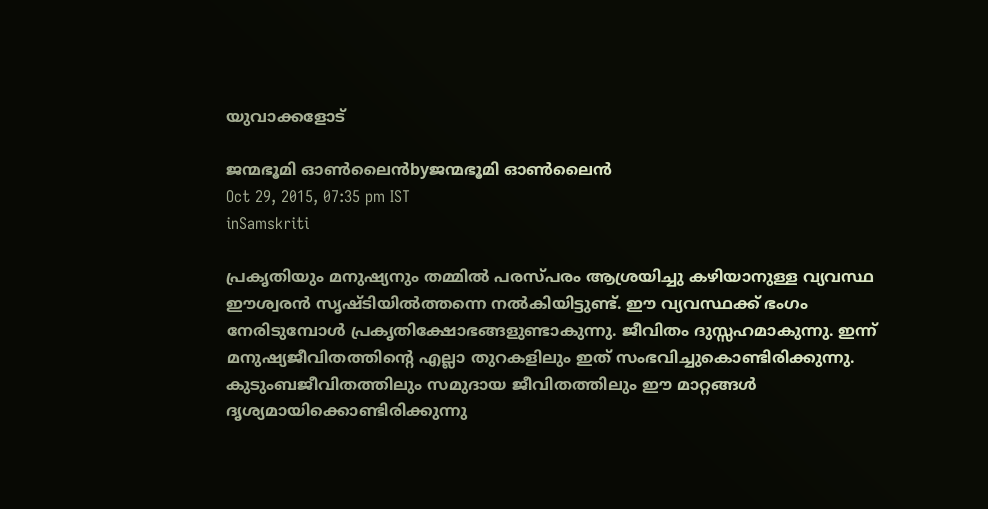യുവാക്കളോട്

ജന്മഭൂമി ഓണ്‍ലൈന്‍byജന്മഭൂമി ഓണ്‍ലൈന്‍
Oct 29, 2015, 07:35 pm IST
inSamskriti

പ്രകൃതിയും മനുഷ്യനും തമ്മില്‍ പരസ്പരം ആശ്രയിച്ചു കഴിയാനുള്ള വ്യവസ്ഥ ഈശ്വരന്‍ സൃഷ്ടിയില്‍ത്തന്നെ നല്‍കിയിട്ടുണ്ട്. ഈ വ്യവസ്ഥക്ക് ഭംഗം നേരിടുമ്പോള്‍ പ്രകൃതിക്ഷോഭങ്ങളുണ്ടാകുന്നു. ജീവിതം ദുസ്സഹമാകുന്നു. ഇന്ന് മനുഷ്യജീവിതത്തിന്റെ എല്ലാ തുറകളിലും ഇത് സംഭവിച്ചുകൊണ്ടിരിക്കുന്നു. കുടുംബജീവിതത്തിലും സമുദായ ജീവിതത്തിലും ഈ മാറ്റങ്ങള്‍ ദൃശ്യമായിക്കൊണ്ടിരിക്കുന്നു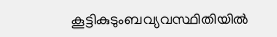കൂട്ടികുടുംബവ്യവസ്ഥിതിയില്‍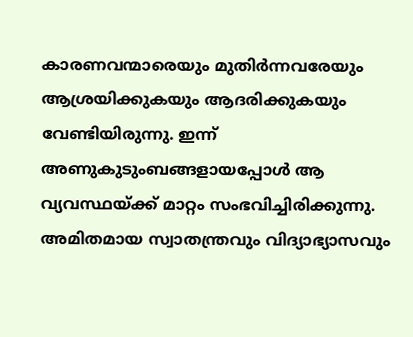കാരണവന്മാരെയും മുതിര്‍ന്നവരേയും ആശ്രയിക്കുകയും ആദരിക്കുകയും വേണ്ടിയിരുന്നു. ഇന്ന് അണുകുടുംബങ്ങളായപ്പോള്‍ ആ വ്യവസ്ഥയ്‌ക്ക് മാറ്റം സംഭവിച്ചിരിക്കുന്നു. അമിതമായ സ്വാതന്ത്രവും വിദ്യാഭ്യാസവും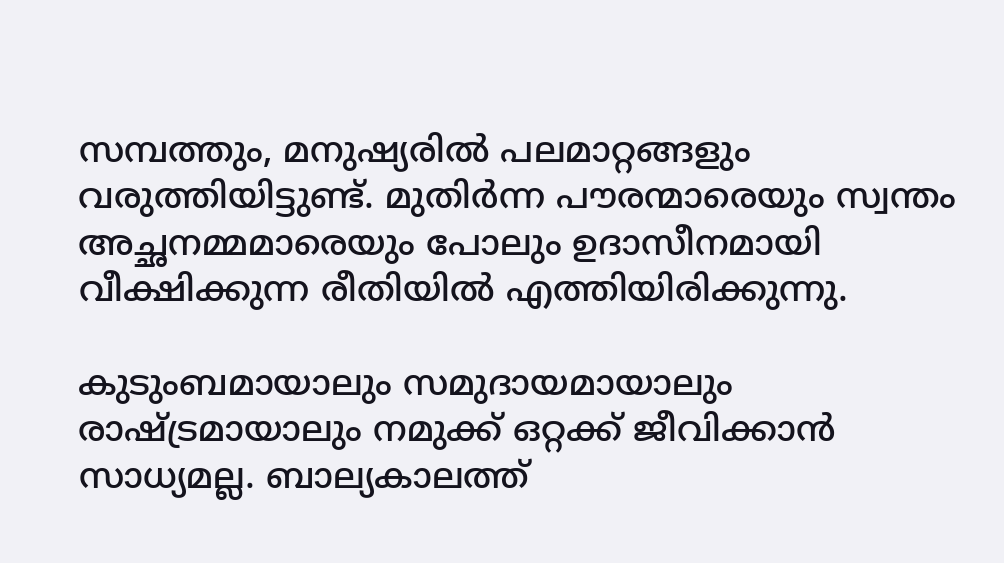സമ്പത്തും, മനുഷ്യരില്‍ പലമാറ്റങ്ങളും വരുത്തിയിട്ടുണ്ട്. മുതിര്‍ന്ന പൗരന്മാരെയും സ്വന്തം അച്ഛനമ്മമാരെയും പോലും ഉദാസീനമായി വീക്ഷിക്കുന്ന രീതിയില്‍ എത്തിയിരിക്കുന്നു.

കുടുംബമായാലും സമുദായമായാലും രാഷ്‌ട്രമായാലും നമുക്ക് ഒറ്റക്ക് ജീവിക്കാന്‍ സാധ്യമല്ല. ബാല്യകാലത്ത്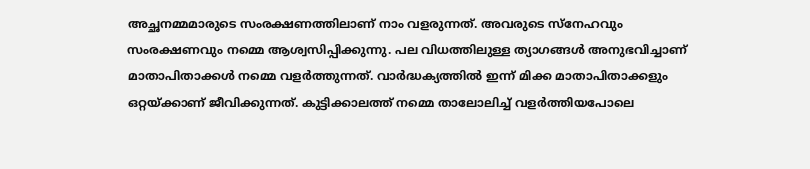അച്ഛനമ്മമാരുടെ സംരക്ഷണത്തിലാണ് നാം വളരുന്നത്. അവരുടെ സ്‌നേഹവും സംരക്ഷണവും നമ്മെ ആശ്വസിപ്പിക്കുന്നു. പല വിധത്തിലുള്ള ത്യാഗങ്ങള്‍ അനുഭവിച്ചാണ് മാതാപിതാക്കള്‍ നമ്മെ വളര്‍ത്തുന്നത്. വാര്‍ദ്ധക്യത്തില്‍ ഇന്ന് മിക്ക മാതാപിതാക്കളും ഒറ്റയ്‌ക്കാണ് ജീവിക്കുന്നത്. കുട്ടിക്കാലത്ത് നമ്മെ താലോലിച്ച് വളര്‍ത്തിയപോലെ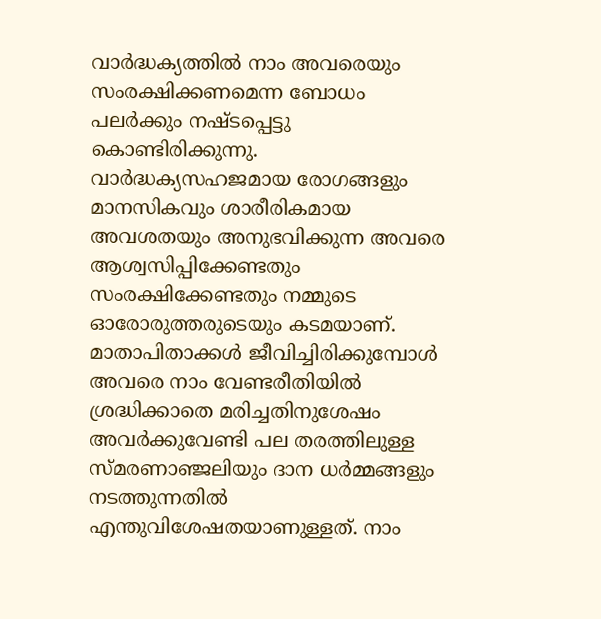വാര്‍ദ്ധക്യത്തില്‍ നാം അവരെയും സംരക്ഷിക്കണമെന്ന ബോധം പലര്‍ക്കും നഷ്ടപ്പെട്ടു കൊണ്ടിരിക്കുന്നു. വാര്‍ദ്ധക്യസഹജമായ രോഗങ്ങളും മാനസികവും ശാരീരികമായ അവശതയും അനുഭവിക്കുന്ന അവരെ ആശ്വസിപ്പിക്കേണ്ടതും സംരക്ഷിക്കേണ്ടതും നമ്മുടെ ഓരോരുത്തരുടെയും കടമയാണ്. മാതാപിതാക്കള്‍ ജീവിച്ചിരിക്കുമ്പോള്‍ അവരെ നാം വേണ്ടരീതിയില്‍ ശ്രദ്ധിക്കാതെ മരിച്ചതിനുശേഷം അവര്‍ക്കുവേണ്ടി പല തരത്തിലുള്ള സ്മരണാഞ്ജലിയും ദാന ധര്‍മ്മങ്ങളും നടത്തുന്നതില്‍ എന്തുവിശേഷതയാണുള്ളത്. നാം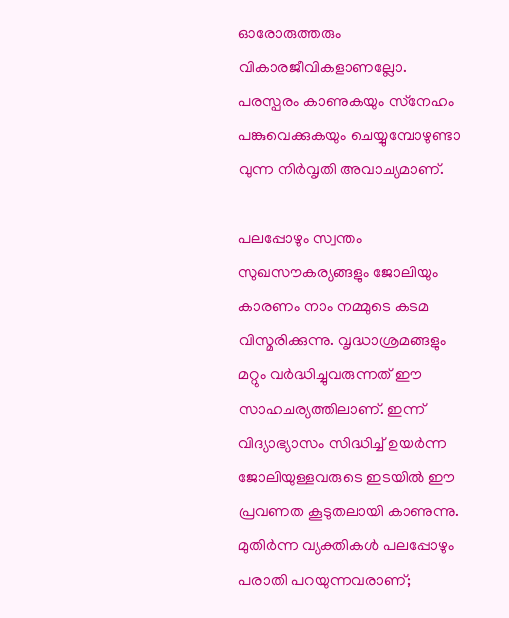ഓരോരുത്തരും വികാരജീവികളാണല്ലോ. പരസ്പരം കാണുകയും സ്‌നേഹം പങ്കുവെക്കുകയും ചെയ്യുമ്പോഴുണ്ടാ വുന്ന നിര്‍വൃതി അവാച്യമാണ്.

പലപ്പോഴും സ്വന്തം സുഖസൗകര്യങ്ങളും ജോലിയും കാരണം നാം നമ്മുടെ കടമ വിസ്മരിക്കുന്നു. വൃദ്ധാശ്രമങ്ങളും മറ്റും വര്‍ദ്ധിച്ചുവരുന്നത് ഈ സാഹചര്യത്തിലാണ്. ഇന്ന് വിദ്യാഭ്യാസം സിദ്ധിച്ച് ഉയര്‍ന്ന ജോലിയുള്ളവരുടെ ഇടയില്‍ ഈ പ്രവണത കൂടുതലായി കാണുന്നു. മുതിര്‍ന്ന വ്യക്തികള്‍ പലപ്പോഴും പരാതി പറയുന്നവരാണ്;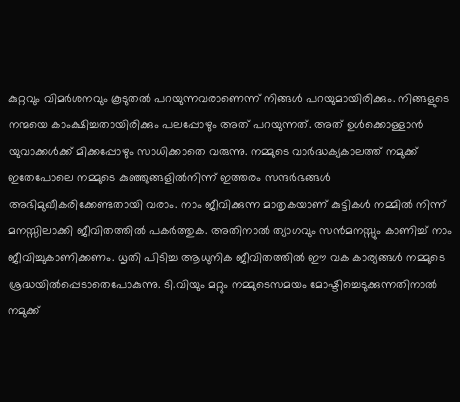കുറ്റവും വിമര്‍ശനവും കൂടുതല്‍ പറയുന്നവരാണെന്ന് നിങ്ങള്‍ പറയുമായിരിക്കും. നിങ്ങളുടെ നന്മയെ കാംക്ഷിച്ചതായിരിക്കും പലപ്പോഴും അത് പറയുന്നത്. അത് ഉള്‍ക്കൊള്ളാന്‍ യുവാക്കള്‍ക്ക് മിക്കപ്പോഴും സാധിക്കാതെ വരുന്നു. നമ്മുടെ വാര്‍ദ്ധക്യകാലത്ത് നമുക്ക് ഇതേപോലെ നമ്മുടെ കുഞ്ഞുങ്ങളില്‍നിന്ന് ഇത്തരം സന്ദര്‍ഭങ്ങള്‍ അഭിമുഖീകരിക്കേണ്ടതായി വരാം. നാം ജീവിക്കുന്ന മാതൃകയാണ് കുട്ടികള്‍ നമ്മില്‍ നിന്ന് മനസ്സിലാക്കി ജീവിതത്തില്‍ പകര്‍ത്തുക. അതിനാല്‍ ത്യാഗവും സന്‍മനസ്സും കാണിച്ച് നാം ജീവിച്ചുകാണിക്കണം. ധൃതി പിടിച്ച ആധുനിക ജീവിതത്തില്‍ ഈ വക കാര്യങ്ങള്‍ നമ്മുടെ ശ്രദ്ധയില്‍പ്പെടാതെപോകുന്നു. ടി.വിയും മറ്റും നമ്മുടെസമയം മോഷ്ടിച്ചെടുക്കുന്നതിനാല്‍ നമുക്ക്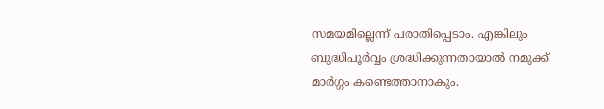സമയമില്ലെന്ന് പരാതിപ്പെടാം. എങ്കിലും ബുദ്ധിപൂര്‍വ്വം ശ്രദ്ധിക്കുന്നതായാല്‍ നമുക്ക് മാര്‍ഗ്ഗം കണ്ടെത്താനാകും.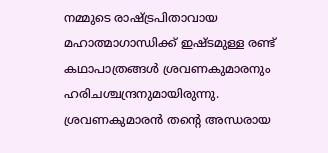നമ്മുടെ രാഷ്‌ട്രപിതാവായ മഹാത്മാഗാന്ധിക്ക് ഇഷ്ടമുള്ള രണ്ട് കഥാപാത്രങ്ങള്‍ ശ്രവണകുമാരനും ഹരിചശ്ചന്ദ്രനുമായിരുന്നു. ശ്രവണകുമാരന്‍ തന്റെ അന്ധരായ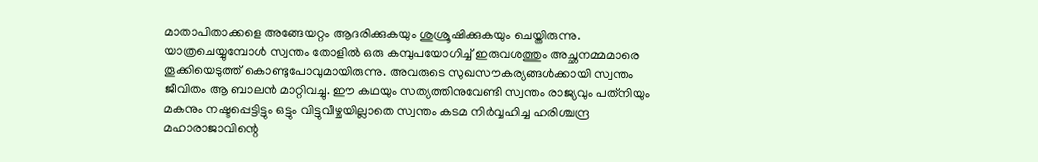മാതാപിതാക്കളെ അങ്ങേയറ്റം ആദരിക്കുകയും ശുശ്രൂഷിക്കുകയും ചെയ്തിരുന്നു. യാത്രചെയ്യുമ്പോള്‍ സ്വന്തം തോളില്‍ ഒരു കമ്പുപയോഗിച്ച് ഇരുവശത്തും അച്ഛനമ്മമാരെ തൂക്കിയെടുത്ത് കൊണ്ടുപോവുമായിരുന്നു. അവരുടെ സുഖസൗകര്യങ്ങള്‍ക്കായി സ്വന്തം ജീവിതം ആ ബാലന്‍ മാറ്റിവച്ചു. ഈ കഥയും സത്യത്തിനുവേണ്ടി സ്വന്തം രാജ്യവും പത്‌നിയും മകനും നഷ്ടപ്പെട്ടിട്ടും ഒട്ടും വിട്ടുവീഴ്ചയില്ലാതെ സ്വന്തം കടമ നിര്‍വ്വഹിച്ച ഹരിശ്ചന്ദ്ര മഹാരാജാവിന്റെ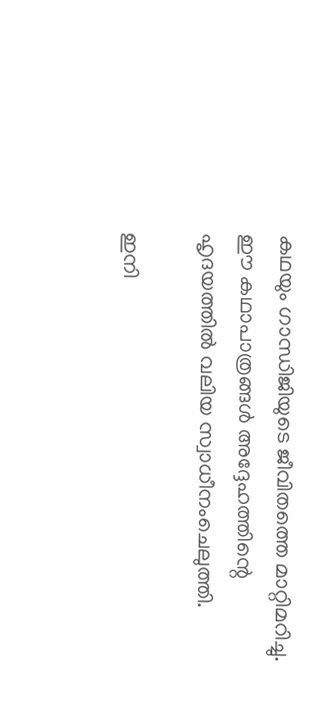കഥയും ഗാന്ധിജിയുടെ ജീവിതത്തെ മാറ്റിമറിച്ചു. ഈ കഥാപാത്രങ്ങള്‍ അദ്ദേഹത്തിന്റെ ഹൃദയത്തില്‍ വലിയ സ്വാധീനംചെലുത്തി.

ഇനി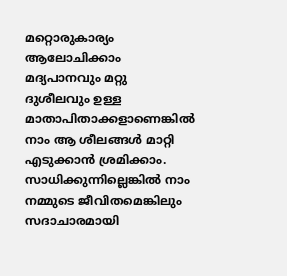മറ്റൊരുകാര്യം ആലോചിക്കാം മദ്യപാനവും മറ്റു ദുശീലവും ഉള്ള മാതാപിതാക്കളാണെങ്കില്‍ നാം ആ ശീലങ്ങള്‍ മാറ്റി എടുക്കാന്‍ ശ്രമിക്കാം. സാധിക്കുന്നില്ലെങ്കില്‍ നാം നമ്മുടെ ജീവിതമെങ്കിലും സദാചാരമായി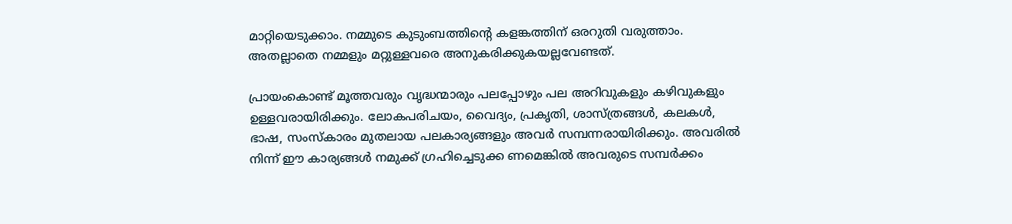മാറ്റിയെടുക്കാം. നമ്മുടെ കുടുംബത്തിന്റെ കളങ്കത്തിന് ഒരറുതി വരുത്താം. അതല്ലാതെ നമ്മളും മറ്റുള്ളവരെ അനുകരിക്കുകയല്ലവേണ്ടത്.

പ്രായംകൊണ്ട് മൂത്തവരും വൃദ്ധന്മാരും പലപ്പോഴും പല അറിവുകളും കഴിവുകളും ഉള്ളവരായിരിക്കും. ലോകപരിചയം, വൈദ്യം, പ്രകൃതി, ശാസ്ത്രങ്ങള്‍, കലകള്‍, ഭാഷ, സംസ്‌കാരം മുതലായ പലകാര്യങ്ങളും അവര്‍ സമ്പന്നരായിരിക്കും. അവരില്‍ നിന്ന് ഈ കാര്യങ്ങള്‍ നമുക്ക് ഗ്രഹിച്ചെടുക്ക ണമെങ്കില്‍ അവരുടെ സമ്പര്‍ക്കം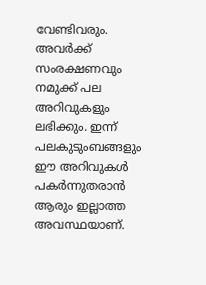വേണ്ടിവരും. അവര്‍ക്ക് സംരക്ഷണവും നമുക്ക് പല അറിവുകളും ലഭിക്കും. ഇന്ന് പലകുടുംബങ്ങളും ഈ അറിവുകള്‍ പകര്‍ന്നുതരാന്‍ ആരും ഇല്ലാത്ത അവസ്ഥയാണ്.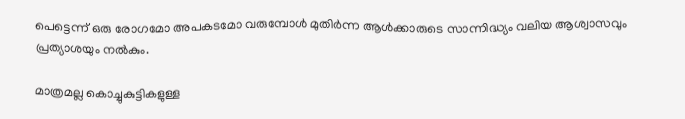പെട്ടെന്ന് ഒരു രോഗമോ അപകടമോ വരുമ്പോള്‍ മുതിര്‍ന്ന ആള്‍ക്കാരുടെ സാന്നിദ്ധ്യം വലിയ ആശ്വാസവും പ്രത്യാശയും നല്‍കും.

മാത്രമല്ല കൊച്ചുകുട്ടികളുള്ള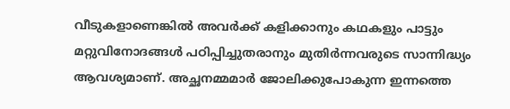വീടുകളാണെങ്കില്‍ അവര്‍ക്ക് കളിക്കാനും കഥകളും പാട്ടും മറ്റുവിനോദങ്ങള്‍ പഠിപ്പിച്ചുതരാനും മുതിര്‍ന്നവരുടെ സാന്നിദ്ധ്യം ആവശ്യമാണ്. അച്ഛനമ്മമാര്‍ ജോലിക്കുപോകുന്ന ഇന്നത്തെ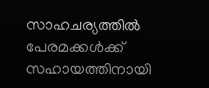സാഹചര്യത്തില്‍ പേരമക്കള്‍ക്ക് സഹായത്തിനായി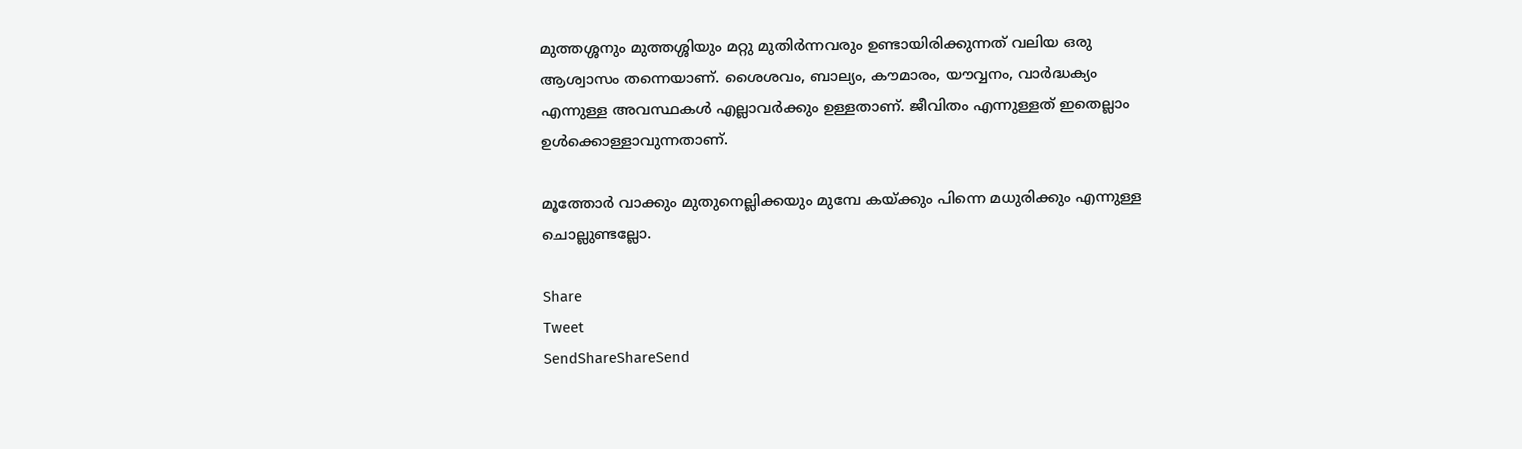മുത്തശ്ശനും മുത്തശ്ശിയും മറ്റു മുതിര്‍ന്നവരും ഉണ്ടായിരിക്കുന്നത് വലിയ ഒരു ആശ്വാസം തന്നെയാണ്. ശൈശവം, ബാല്യം, കൗമാരം, യൗവ്വനം, വാര്‍ദ്ധക്യം എന്നുള്ള അവസ്ഥകള്‍ എല്ലാവര്‍ക്കും ഉള്ളതാണ്. ജീവിതം എന്നുള്ളത് ഇതെല്ലാം ഉള്‍ക്കൊള്ളാവുന്നതാണ്.

മൂത്തോര്‍ വാക്കും മുതുനെല്ലിക്കയും മുമ്പേ കയ്‌ക്കും പിന്നെ മധുരിക്കും എന്നുള്ള ചൊല്ലുണ്ടല്ലോ.

Share
Tweet
SendShareShareSend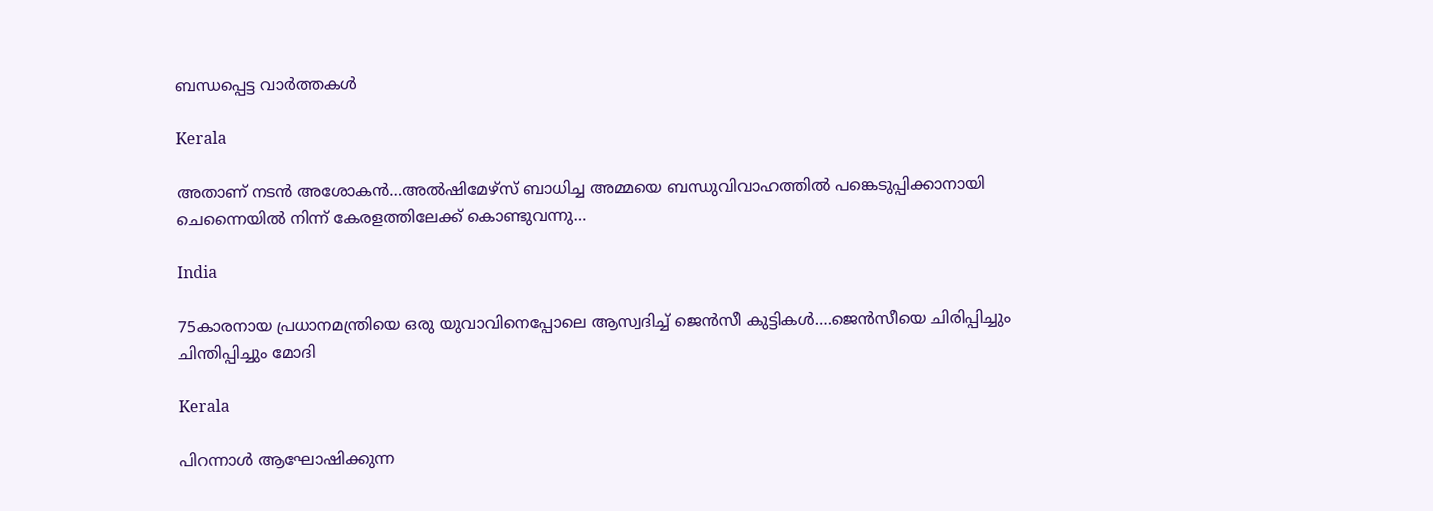ബന്ധപ്പെട്ട വാര്‍ത്തകള്‍

Kerala

അതാണ് നടന്‍ അശോകന്‍…അൽഷിമേഴ്‌സ് ബാധിച്ച അമ്മയെ ബന്ധുവിവാഹത്തിൽ പങ്കെടുപ്പിക്കാനായി ചെന്നൈയിൽ നിന്ന് കേരളത്തിലേക്ക് കൊണ്ടുവന്നു…

India

75കാരനായ പ്രധാനമന്ത്രിയെ ഒരു യുവാവിനെപ്പോലെ ആസ്വദിച്ച് ജെന്‍സീ കുട്ടികള്‍….ജെന്‍സീയെ ചിരിപ്പിച്ചും ചിന്തിപ്പിച്ചും മോദി

Kerala

പിറന്നാൾ ആഘോഷിക്കുന്ന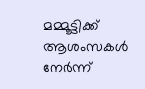മമ്മൂട്ടിക്ക് ആശംസകൾ നേർന്ന്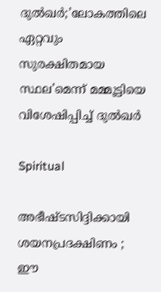ദുൽഖർ;’ലോകത്തിലെ ഏറ്റവും സുരക്ഷിതമായ സ്ഥല’മെന്ന് മമ്മൂട്ടിയെ വിശേഷിപ്പിച്ച് ദുല്‍ഖര്‍

Spiritual

അഭീഷ്ടസിദ്ദിക്കായി ശയനപ്രദക്ഷിണം ; ഈ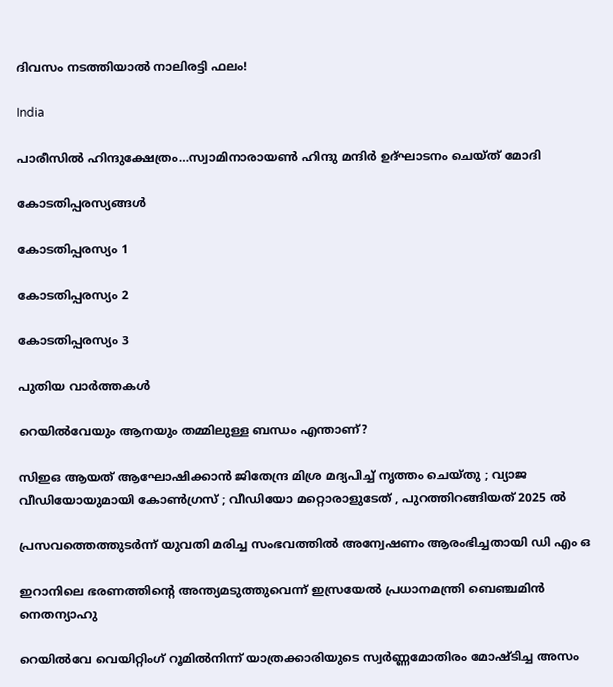ദിവസം നടത്തിയാൽ നാലിരട്ടി ഫലം!

India

പാരീസില്‍ ഹിന്ദുക്ഷേത്രം…സ്വാമിനാരായണ്‍ ഹിന്ദു മന്ദിര്‍ ഉദ്ഘാടനം ചെയ്ത് മോദി

കോടതിപ്പരസ്യങ്ങള്‍

കോടതിപ്പരസ്യം 1

കോടതിപ്പരസ്യം 2

കോടതിപ്പരസ്യം 3

പുതിയ വാര്‍ത്തകള്‍

റെയിൽവേയും ആനയും തമ്മിലുള്ള ബന്ധം എന്താണ്?

സിഇഒ ആയത് ആഘോഷിക്കാൻ ജിതേന്ദ്ര മിശ്ര മദ്യപിച്ച് നൃത്തം ചെയ്തു ; വ്യാജ വീഡിയോയുമായി കോൺഗ്രസ് ; വീഡിയോ മറ്റൊരാളുടേത് , പുറത്തിറങ്ങിയത് 2025 ൽ

പ്രസവത്തെത്തുടര്‍ന്ന് യുവതി മരിച്ച സംഭവത്തില്‍ അന്വേഷണം ആരംഭിച്ചതായി ഡി എം ഒ

ഇറാനിലെ ഭരണത്തിന്റെ അന്ത്യമടുത്തുവെന്ന് ഇസ്രയേല്‍ പ്രധാനമന്ത്രി ബെഞ്ചമിന്‍ നെതന്യാഹു

റെയില്‍വേ വെയിറ്റിംഗ് റൂമില്‍നിന്ന് യാത്രക്കാരിയുടെ സ്വര്‍ണ്ണമോതിരം മോഷ്ടിച്ച അസം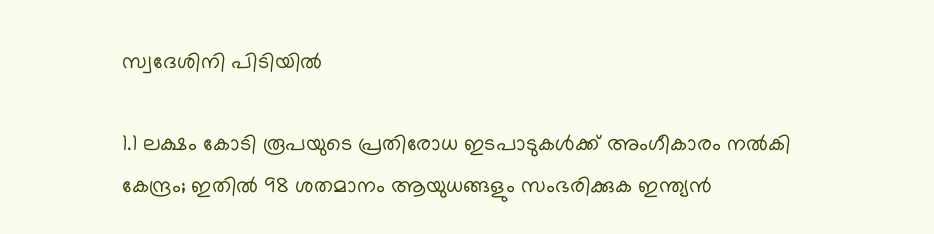സ്വദേശിനി പിടിയില്‍

1.1 ലക്ഷം കോടി രൂപയുടെ പ്രതിരോധ ഇടപാടുകൾക്ക് അംഗീകാരം നൽകി കേന്ദ്രം; ഇതില്‍ 98 ശതമാനം ആയുധങ്ങളും സംഭരിക്കുക ഇന്ത്യന്‍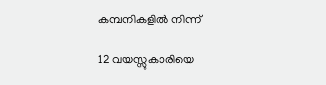കമ്പനികളില്‍ നിന്ന്

12 വയസ്സുകാരിയെ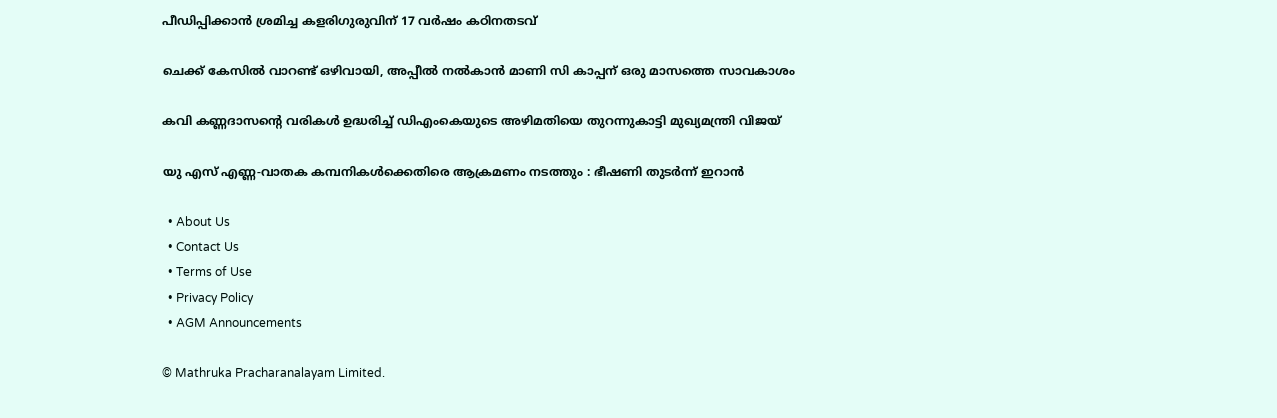പീഡിപ്പിക്കാന്‍ ശ്രമിച്ച കളരിഗുരുവിന് 17 വര്‍ഷം കഠിനതടവ്

ചെക്ക് കേസില്‍ വാറണ്ട് ഒഴിവായി, അപ്പീല്‍ നല്‍കാന്‍ മാണി സി കാപ്പന് ഒരു മാസത്തെ സാവകാശം

കവി കണ്ണദാസന്റെ വരികള്‍ ഉദ്ധരിച്ച് ഡിഎംകെയുടെ അഴിമതിയെ തുറന്നുകാട്ടി മുഖ്യമന്ത്രി വിജയ്

യു എസ് എണ്ണ-വാതക കമ്പനികള്‍ക്കെതിരെ ആക്രമണം നടത്തും : ഭീഷണി തുടർന്ന് ഇറാൻ

  • About Us
  • Contact Us
  • Terms of Use
  • Privacy Policy
  • AGM Announcements

© Mathruka Pracharanalayam Limited.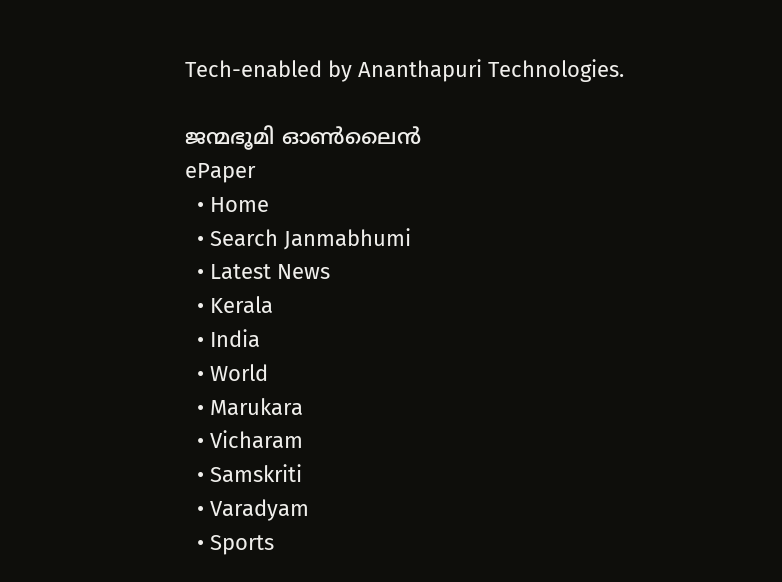Tech-enabled by Ananthapuri Technologies.

ജന്മഭൂമി ഓണ്‍ലൈന്‍
ePaper
  • Home
  • Search Janmabhumi
  • Latest News
  • Kerala
  • India
  • World
  • Marukara
  • Vicharam
  • Samskriti
  • Varadyam
  • Sports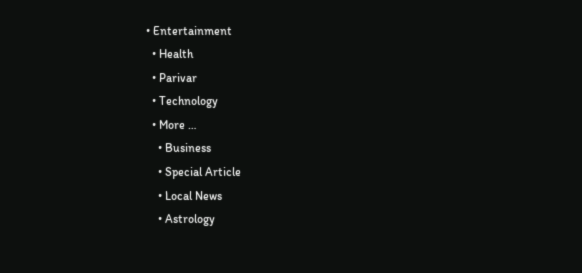• Entertainment
  • Health
  • Parivar
  • Technology
  • More …
    • Business
    • Special Article
    • Local News
    • Astrology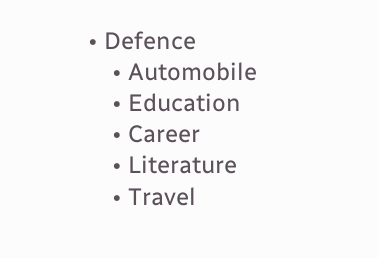• Defence
    • Automobile
    • Education
    • Career
    • Literature
    • Travel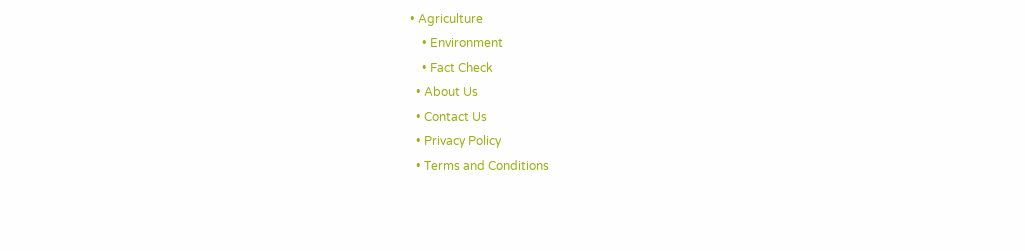• Agriculture
    • Environment
    • Fact Check
  • About Us
  • Contact Us
  • Privacy Policy
  • Terms and Conditions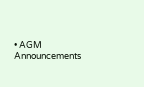• AGM Announcements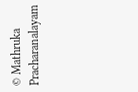© Mathruka Pracharanalayam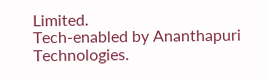Limited.
Tech-enabled by Ananthapuri Technologies.